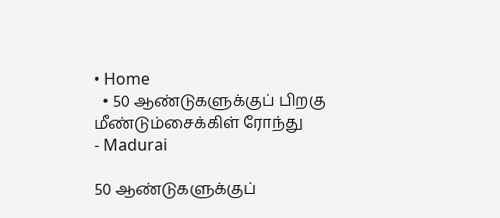• Home
  • 50 ஆண்டுகளுக்குப் பிறகு மீண்டும்சைக்கிள் ரோந்து
- Madurai

50 ஆண்டுகளுக்குப்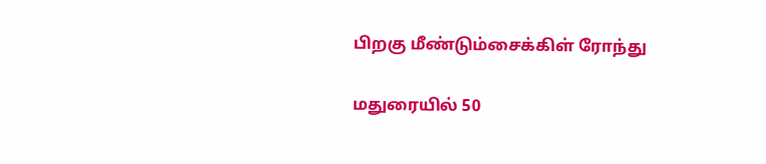பிறகு மீண்டும்சைக்கிள் ரோந்து

மதுரையில் 50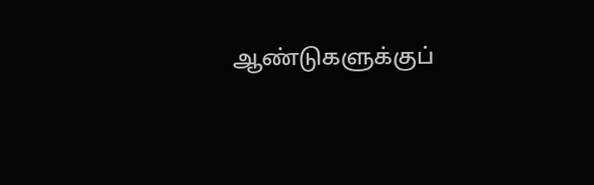ஆண்டுகளுக்குப்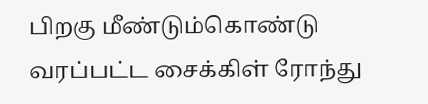பிறகு மீண்டும்கொண்டு வரப்பட்ட சைக்கிள் ரோந்து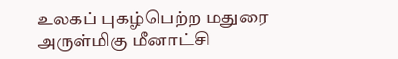உலகப் புகழ்பெற்ற மதுரை அருள்மிகு மீனாட்சி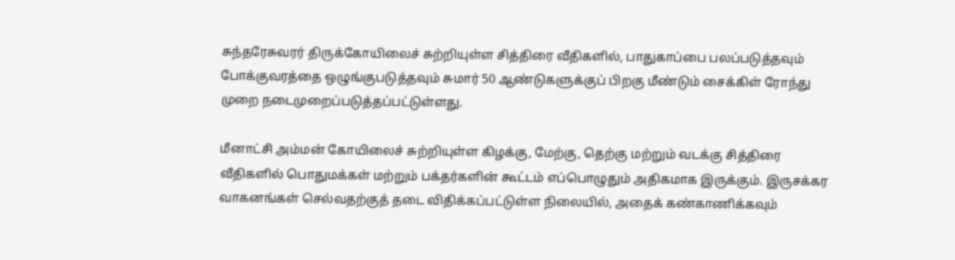சுந்தரேசுவரர் திருக்கோயிலைச் சுற்றியுள்ள சித்திரை வீதிகளில், பாதுகாப்பை பலப்படுத்தவும் போக்குவரத்தை ஒழுங்குபடுத்தவும் சுமார் 50 ஆண்டுகளுக்குப் பிறகு மீண்டும் சைக்கிள் ரோந்து முறை நடைமுறைப்படுத்தப்பட்டுள்ளது.

மீனாட்சி அம்மன் கோயிலைச் சுற்றியுள்ள கிழக்கு, மேற்கு, தெற்கு மற்றும் வடக்கு சித்திரை வீதிகளில் பொதுமக்கள் மற்றும் பக்தர்களின் கூட்டம் எப்பொழுதும் அதிகமாக இருக்கும். இருசக்கர வாகனங்கள் செல்வதற்குத் தடை விதிக்கப்பட்டுள்ள நிலையில், அதைக் கண்காணிக்கவும்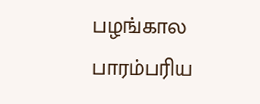பழங்கால பாரம்பரிய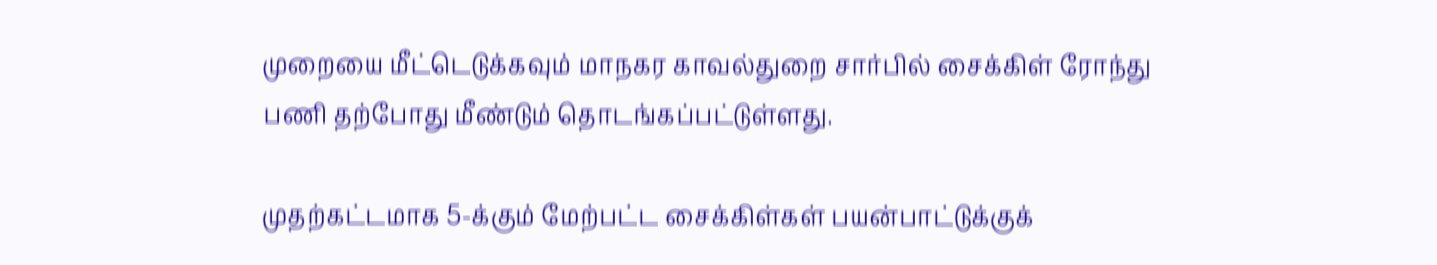முறையை மீட்டெடுக்கவும் மாநகர காவல்துறை சார்பில் சைக்கிள் ரோந்து பணி தற்போது மீண்டும் தொடங்கப்பட்டுள்ளது.

முதற்கட்டமாக 5-க்கும் மேற்பட்ட சைக்கிள்கள் பயன்பாட்டுக்குக்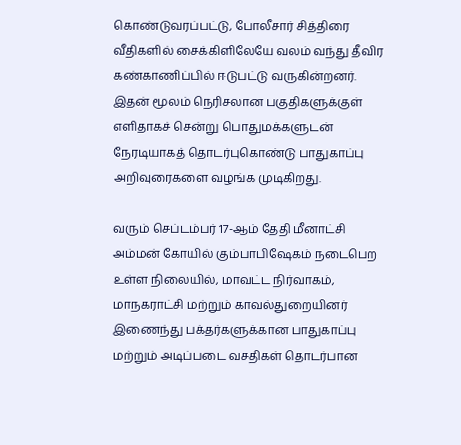கொண்டுவரப்பட்டு, போலீசார் சித்திரை வீதிகளில் சைக்கிளிலேயே வலம் வந்து தீவிர கண்காணிப்பில் ஈடுபட்டு வருகின்றனர். இதன் மூலம் நெரிசலான பகுதிகளுக்குள் எளிதாகச் சென்று பொதுமக்களுடன் நேரடியாகத் தொடர்புகொண்டு பாதுகாப்பு அறிவுரைகளை வழங்க முடிகிறது.

வரும் செப்டம்பர் 17-ஆம் தேதி மீனாட்சி அம்மன் கோயில் கும்பாபிஷேகம் நடைபெற உள்ள நிலையில், மாவட்ட நிர்வாகம், மாநகராட்சி மற்றும் காவல்துறையினர் இணைந்து பக்தர்களுக்கான பாதுகாப்பு மற்றும் அடிப்படை வசதிகள் தொடர்பான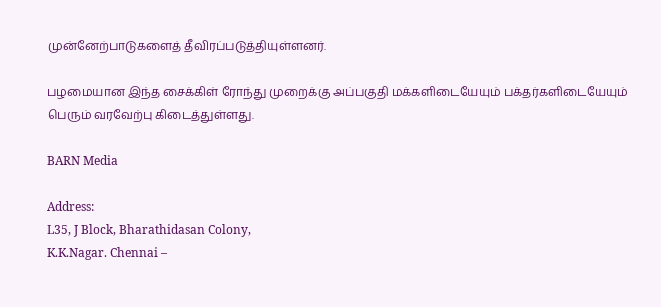முன்னேற்பாடுகளைத் தீவிரப்படுத்தியுள்ளனர்.

பழமையான இந்த சைக்கிள் ரோந்து முறைக்கு அப்பகுதி மக்களிடையேயும் பக்தர்களிடையேயும் பெரும் வரவேற்பு கிடைத்துள்ளது.

BARN Media

Address:
L35, J Block, Bharathidasan Colony,
K.K.Nagar. Chennai –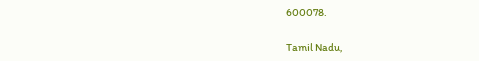600078.

Tamil Nadu,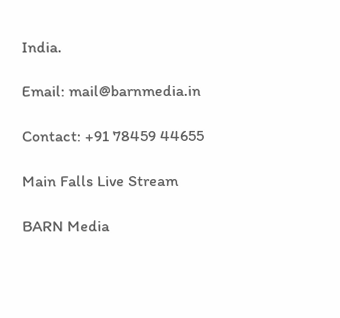India.

Email: mail@barnmedia.in

Contact: +91 78459 44655

Main Falls Live Stream

BARN Media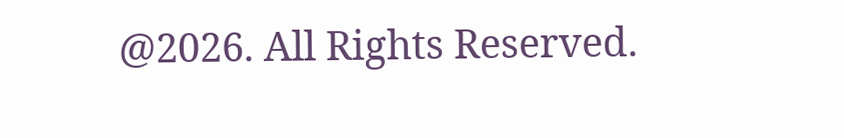@2026. All Rights Reserved.